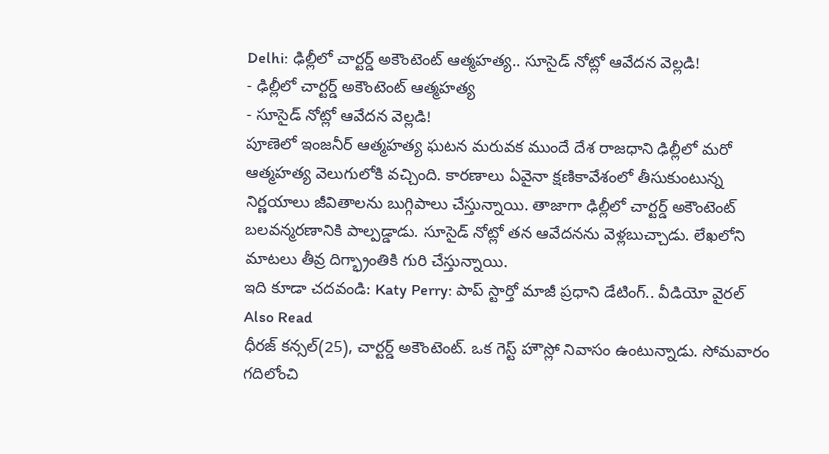Delhi: ఢిల్లీలో చార్టర్డ్ అకౌంటెంట్ ఆత్మహత్య.. సూసైడ్ నోట్లో ఆవేదన వెల్లడి!
- ఢిల్లీలో చార్టర్డ్ అకౌంటెంట్ ఆత్మహత్య
- సూసైడ్ నోట్లో ఆవేదన వెల్లడి!
పూణెలో ఇంజనీర్ ఆత్మహత్య ఘటన మరువక ముందే దేశ రాజధాని ఢిల్లీలో మరో ఆత్మహత్య వెలుగులోకి వచ్చింది. కారణాలు ఏవైనా క్షణికావేశంలో తీసుకుంటున్న నిర్ణయాలు జీవితాలను బుగ్గిపాలు చేస్తున్నాయి. తాజాగా ఢిల్లీలో చార్టర్డ్ అకౌంటెంట్ బలవన్మరణానికి పాల్పడ్డాడు. సూసైడ్ నోట్లో తన ఆవేదనను వెళ్లబుచ్చాడు. లేఖలోని మాటలు తీవ్ర దిగ్భ్రాంతికి గురి చేస్తున్నాయి.
ఇది కూడా చదవండి: Katy Perry: పాప్ స్టార్తో మాజీ ప్రధాని డేటింగ్.. వీడియో వైరల్
Also Read
ధీరజ్ కన్సల్(25), చార్టర్డ్ అకౌంటెంట్. ఒక గెస్ట్ హౌస్లో నివాసం ఉంటున్నాడు. సోమవారం గదిలోంచి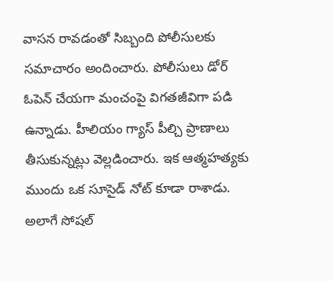వాసన రావడంతో సిబ్బంది పోలీసులకు సమాచారం అందించారు. పోలీసులు డోర్ ఓపెన్ చేయగా మంచంపై విగతజీవిగా పడి ఉన్నాడు. హీలియం గ్యాస్ పీల్చి ప్రాణాలు తీసుకున్నట్లు వెల్లడించారు. ఇక ఆత్మహత్యకు ముందు ఒక సూసైడ్ నోట్ కూడా రాశాడు. అలాగే సోషల్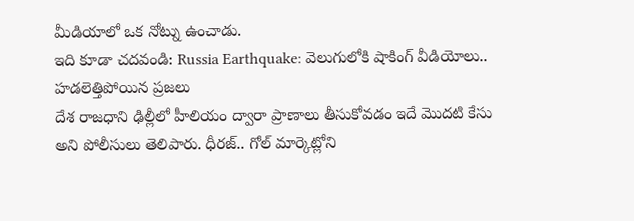మీడియాలో ఒక నోట్ను ఉంచాడు.
ఇది కూడా చదవండి: Russia Earthquake: వెలుగులోకి షాకింగ్ వీడియోలు.. హడలెత్తిపోయిన ప్రజలు
దేశ రాజధాని ఢిల్లీలో హీలియం ద్వారా ప్రాణాలు తీసుకోవడం ఇదే మొదటి కేసు అని పోలీసులు తెలిపారు. ధీరజ్.. గోల్ మార్కెట్లోని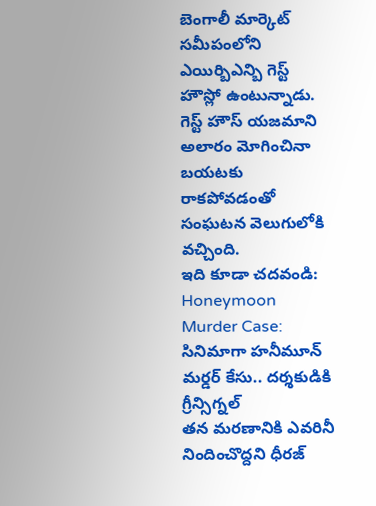బెంగాలీ మార్కెట్ సమీపంలోని ఎయిర్బిఎన్బి గెస్ట్ హౌస్లో ఉంటున్నాడు. గెస్ట్ హౌస్ యజమాని అలారం మోగించినా బయటకు రాకపోవడంతో సంఘటన వెలుగులోకి వచ్చింది.
ఇది కూడా చదవండి: Honeymoon Murder Case: సినిమాగా హనీమూన్ మర్డర్ కేసు.. దర్శకుడికి గ్రీన్సిగ్నల్
తన మరణానికి ఎవరినీ నిందించొద్దని ధీరజ్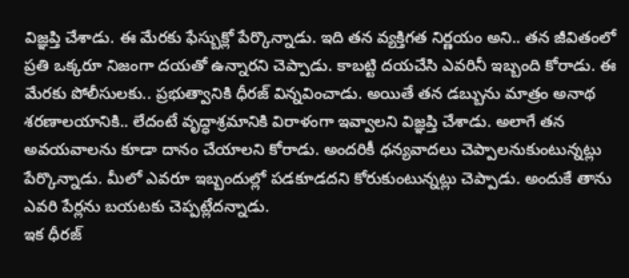విజ్ఞప్తి చేశాడు. ఈ మేరకు ఫేస్బుక్లో పేర్కొన్నాడు. ఇది తన వ్యక్తిగత నిర్ణయం అని.. తన జీవితంలో ప్రతి ఒక్కరూ నిజంగా దయతో ఉన్నారని చెప్పాడు. కాబట్టి దయచేసి ఎవరినీ ఇబ్బంది కోరాడు. ఈ మేరకు పోలీసులకు.. ప్రభుత్వానికి ధీరజ్ విన్నవించాడు. అయితే తన డబ్బును మాత్రం అనాథ శరణాలయానికి.. లేదంటే వృద్ధాశ్రమానికి విరాళంగా ఇవ్వాలని విజ్ఞప్తి చేశాడు. అలాగే తన అవయవాలను కూడా దానం చేయాలని కోరాడు. అందరికీ ధన్యవాదలు చెప్పాలనుకుంటున్నట్లు పేర్కొన్నాడు. మీలో ఎవరూ ఇబ్బందుల్లో పడకూడదని కోరుకుంటున్నట్లు చెప్పాడు. అందుకే తాను ఎవరి పేర్లను బయటకు చెప్పట్లేదన్నాడు.
ఇక ధీరజ్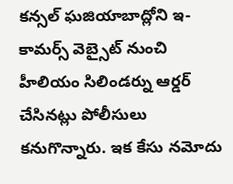కన్సల్ ఘజియాబాద్లోని ఇ-కామర్స్ వెబ్సైట్ నుంచి హీలియం సిలిండర్ను ఆర్డర్ చేసినట్లు పోలీసులు కనుగొన్నారు. ఇక కేసు నమోదు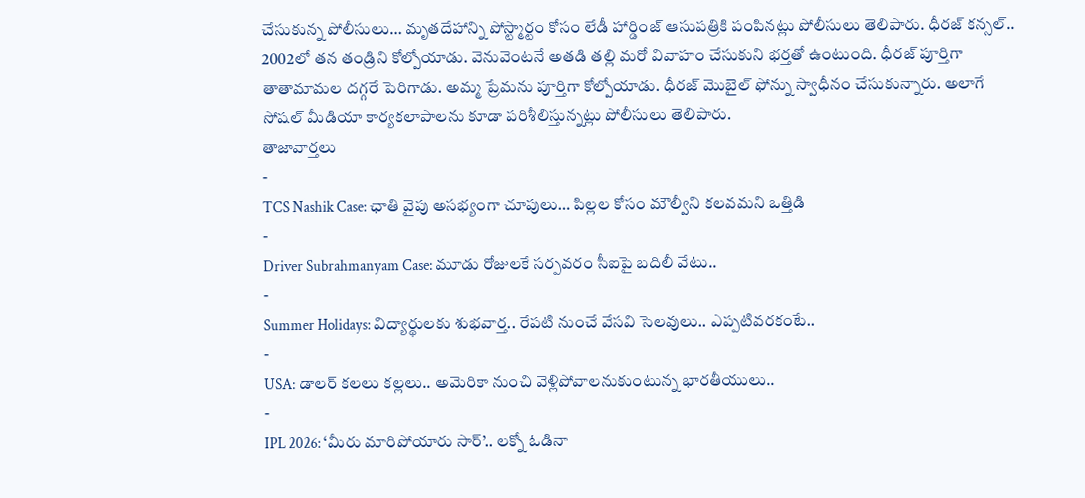చేసుకున్న పోలీసులు… మృతదేహాన్ని పోస్ట్మార్టం కోసం లేడీ హార్డింజ్ ఆసుపత్రికి పంపినట్లు పోలీసులు తెలిపారు. ధీరజ్ కన్సల్.. 2002లో తన తండ్రిని కోల్పోయాడు. వెనువెంటనే అతడి తల్లి మరో వివాహం చేసుకుని భర్తతో ఉంటుంది. ధీరజ్ పూర్తిగా తాతామామల దగ్గరే పెరిగాడు. అమ్మ ప్రేమను పూర్తిగా కోల్పోయాడు. ధీరజ్ మొబైల్ ఫోన్ను స్వాధీనం చేసుకున్నారు. అలాగే సోషల్ మీడియా కార్యకలాపాలను కూడా పరిశీలిస్తున్నట్లు పోలీసులు తెలిపారు.
తాజావార్తలు
-
TCS Nashik Case: ఛాతి వైపు అసభ్యంగా చూపులు… పిల్లల కోసం మౌల్వీని కలవమని ఒత్తిడి
-
Driver Subrahmanyam Case: మూడు రోజులకే సర్పవరం సీఐపై బదిలీ వేటు..
-
Summer Holidays: విద్యార్థులకు శుభవార్త.. రేపటి నుంచే వేసవి సెలవులు.. ఎప్పటివరకంటే..
-
USA: డాలర్ కలలు కల్లలు.. అమెరికా నుంచి వెళ్లిపోవాలనుకుంటున్న భారతీయులు..
-
IPL 2026: ‘మీరు మారిపోయారు సార్’.. లక్నో ఓడినా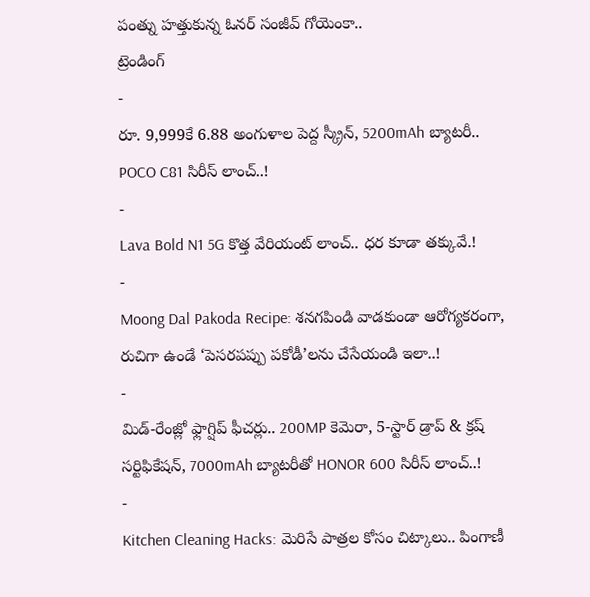పంత్ను హత్తుకున్న ఓనర్ సంజీవ్ గోయెంకా..
ట్రెండింగ్
-
రూ. 9,999కే 6.88 అంగుళాల పెద్ద స్క్రీన్, 5200mAh బ్యాటరీ.. POCO C81 సిరీస్ లాంచ్..!
-
Lava Bold N1 5G కొత్త వేరియంట్ లాంచ్.. ధర కూడా తక్కువే.!
-
Moong Dal Pakoda Recipe: శనగపిండి వాడకుండా ఆరోగ్యకరంగా, రుచిగా ఉండే ‘పెసరపప్పు పకోడీ’లను చేసేయండి ఇలా..!
-
మిడ్-రేంజ్లో ఫ్లాగ్షిప్ ఫీచర్లు.. 200MP కెమెరా, 5-స్టార్ డ్రాప్ & క్రష్ సర్టిఫికేషన్, 7000mAh బ్యాటరీతో HONOR 600 సిరీస్ లాంచ్..!
-
Kitchen Cleaning Hacks: మెరిసే పాత్రల కోసం చిట్కాలు.. పింగాణీ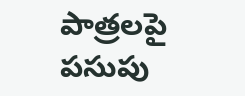పాత్రలపై పసుపు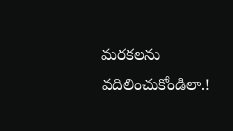మరకలను వదిలించుకోండిలా.!